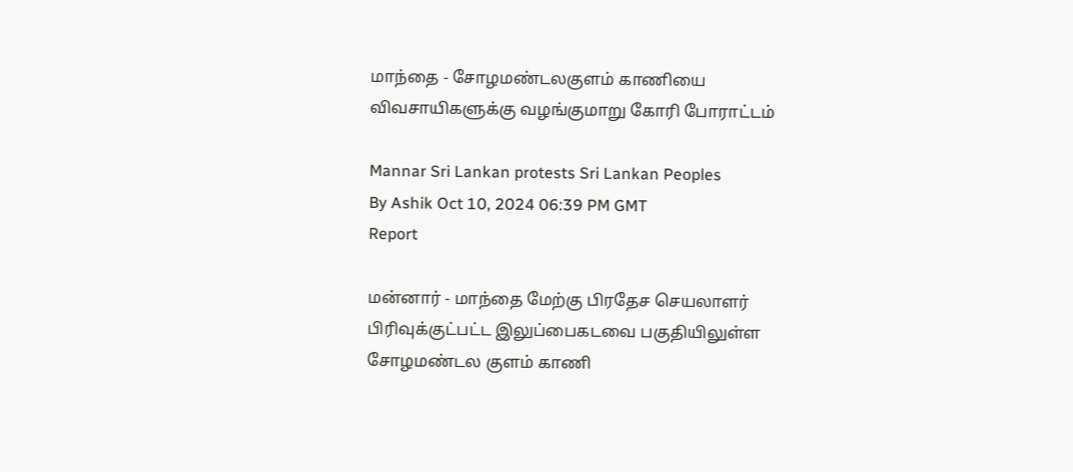மாந்தை - சோழமண்டலகுளம் காணியை விவசாயிகளுக்கு வழங்குமாறு கோரி போராட்டம்

Mannar Sri Lankan protests Sri Lankan Peoples
By Ashik Oct 10, 2024 06:39 PM GMT
Report

மன்னார் - மாந்தை மேற்கு பிரதேச செயலாளர் பிரிவுக்குட்பட்ட இலுப்பைகடவை பகுதியிலுள்ள சோழமண்டல குளம் காணி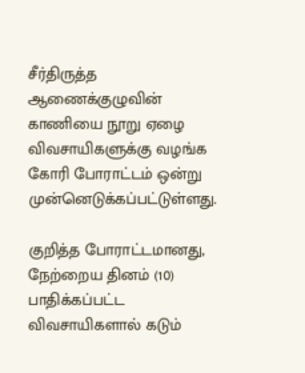சீர்திருத்த ஆணைக்குழுவின் காணியை நூறு ஏழை விவசாயிகளுக்கு வழங்க கோரி போராட்டம் ஒன்று முன்னெடுக்கப்பட்டுள்ளது.

குறித்த போராட்டமானது, நேற்றைய தினம் (10) பாதிக்கப்பட்ட விவசாயிகளால் கடும்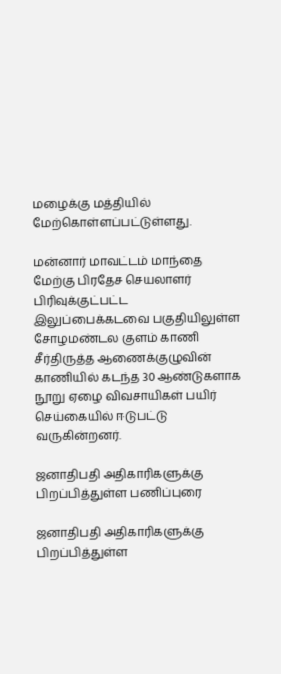மழைக்கு மத்தியில் மேற்கொள்ளப்பட்டுள்ளது.

மன்னார் மாவட்டம் மாந்தை மேற்கு பிரதேச செயலாளர் பிரிவுக்குட்பட்ட இலுப்பைக்கடவை பகுதியிலுள்ள சோழமண்டல குளம் காணி சீர்திருத்த ஆணைக்குழுவின் காணியில் கடந்த 30 ஆண்டுகளாக நூறு ஏழை விவசாயிகள் பயிர் செய்கையில் ஈடுபட்டு வருகின்றனர்.

ஜனாதிபதி அதிகாரிகளுக்கு பிறப்பித்துள்ள பணிப்புரை

ஜனாதிபதி அதிகாரிகளுக்கு பிறப்பித்துள்ள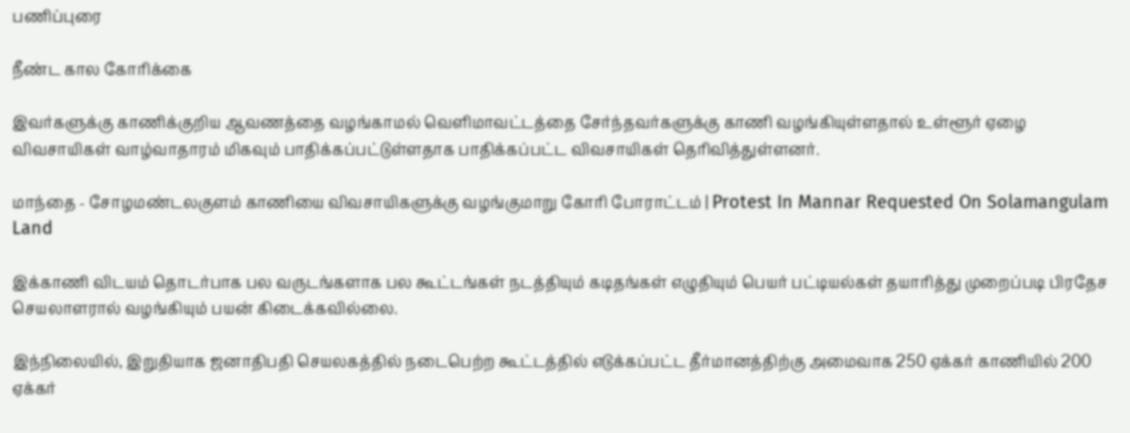பணிப்புரை

நீண்ட கால கோரிக்கை

இவர்களுக்கு காணிக்குறிய ஆவணத்தை வழங்காமல் வெளிமாவட்டத்தை சேர்ந்தவர்களுக்கு காணி வழங்கியுள்ளதால் உள்ளூர் ஏழை விவசாயிகள் வாழ்வாதாரம் மிகவும் பாதிக்கப்பட்டுள்ளதாக பாதிக்கப்பட்ட விவசாயிகள் தெரிவித்துள்ளனர்.

மாந்தை - சோழமண்டலகுளம் காணியை விவசாயிகளுக்கு வழங்குமாறு கோரி போராட்டம் | Protest In Mannar Requested On Solamangulam Land

இக்காணி விடயம் தொடர்பாக பல வருடங்களாக பல கூட்டங்கள் நடத்தியும் கடிதங்கள் எழுதியும் பெயர் பட்டியல்கள் தயாரித்து முறைப்படி பிரதேச செயலாளரால் வழங்கியும் பயன் கிடைக்கவில்லை.

இந்நிலையில், இறுதியாக ஜனாதிபதி செயலகத்தில் நடைபெற்ற கூட்டத்தில் எடுக்கப்பட்ட தீர்மானத்திற்கு அமைவாக 250 ஏக்கர் காணியில் 200 ஏக்கர்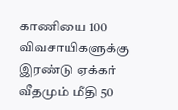காணியை 100 விவசாயிகளுக்கு இரண்டு ஏக்கர் வீதமும் மீதி 50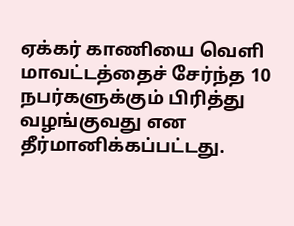ஏக்கர் காணியை வெளி மாவட்டத்தைச் சேர்ந்த 10 நபர்களுக்கும் பிரித்து வழங்குவது என தீர்மானிக்கப்பட்டது.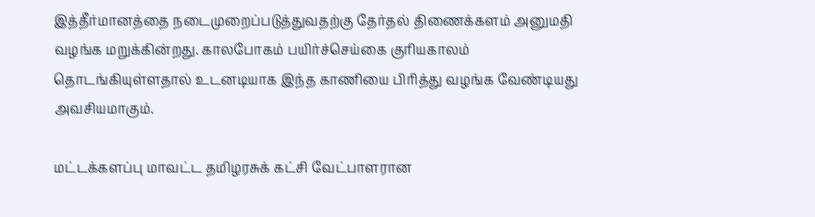இத்தீர்மானத்தை நடைமுறைப்படுத்துவதற்கு தேர்தல் திணைக்களம் அனுமதி வழங்க மறுக்கின்றது. காலபோகம் பயிர்ச்செய்கை குரியகாலம் தொடங்கியுள்ளதால் உடனடியாக இந்த காணியை பிரித்து வழங்க வேண்டியது அவசியமாகும்.

மட்டக்களப்பு மாவட்ட தமிழரசுக் கட்சி வேட்பாளரான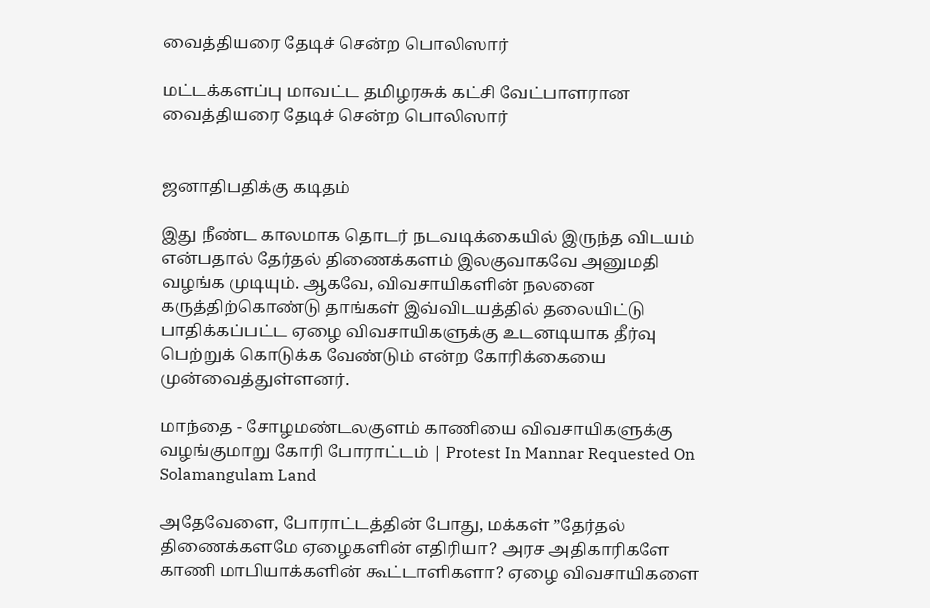வைத்தியரை தேடிச் சென்ற பொலிஸார்

மட்டக்களப்பு மாவட்ட தமிழரசுக் கட்சி வேட்பாளரான வைத்தியரை தேடிச் சென்ற பொலிஸார்


ஜனாதிபதிக்கு கடிதம்

இது நீண்ட காலமாக தொடர் நடவடிக்கையில் இருந்த விடயம் என்பதால் தேர்தல் திணைக்களம் இலகுவாகவே அனுமதி வழங்க முடியும். ஆகவே, விவசாயிகளின் நலனை கருத்திற்கொண்டு தாங்கள் இவ்விடயத்தில் தலையிட்டு பாதிக்கப்பட்ட ஏழை விவசாயிகளுக்கு உடனடியாக தீர்வு பெற்றுக் கொடுக்க வேண்டும் என்ற கோரிக்கையை முன்வைத்துள்ளனர்.

மாந்தை - சோழமண்டலகுளம் காணியை விவசாயிகளுக்கு வழங்குமாறு கோரி போராட்டம் | Protest In Mannar Requested On Solamangulam Land

அதேவேளை, போராட்டத்தின் போது, மக்கள் ”தேர்தல் திணைக்களமே ஏழைகளின் எதிரியா? அரச அதிகாரிகளே காணி மாபியாக்களின் கூட்டாளிகளா? ஏழை விவசாயிகளை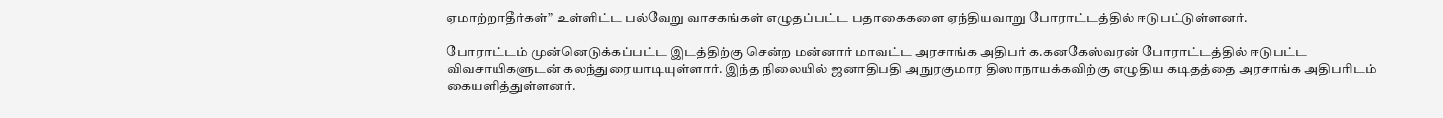ஏமாற்றாதீர்கள்” உள்ளிட்ட பல்வேறு வாசகங்கள் எழுதப்பட்ட பதாகைகளை ஏந்தியவாறு போராட்டத்தில் ஈடுபட்டுள்ளனர்.

போராட்டம் முன்னெடுக்கப்பட்ட இடத்திற்கு சென்ற மன்னார் மாவட்ட அரசாங்க அதிபர் க.கனகேஸ்வரன் போராட்டத்தில் ஈடுபட்ட விவசாயிகளுடன் கலந்துரையாடியுள்ளார். இந்த நிலையில் ஜனாதிபதி அநுரகுமார திஸாநாயக்கவிற்கு எழுதிய கடிதத்தை அரசாங்க அதிபரிடம் கையளித்துள்ளனர்.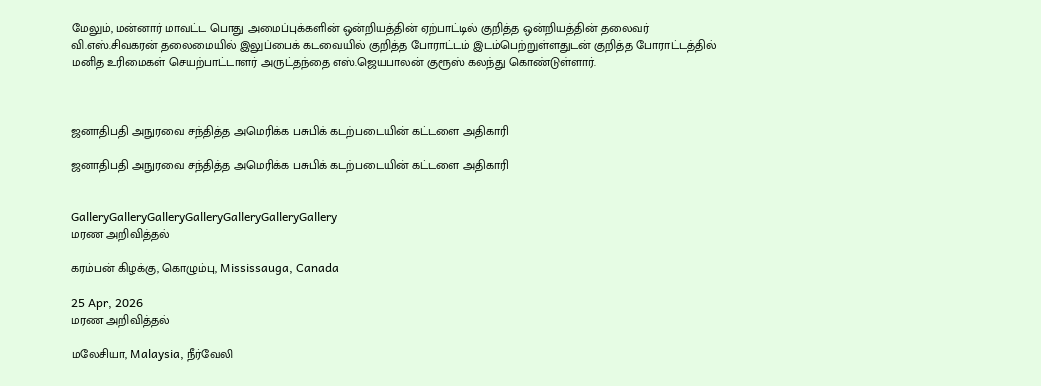மேலும், மன்னார் மாவட்ட பொது அமைப்புக்களின் ஒன்றியத்தின் ஏற்பாட்டில் குறித்த ஒன்றியத்தின் தலைவர் வி.எஸ்.சிவகரன் தலைமையில் இலுப்பைக் கடவையில் குறித்த போராட்டம் இடம்பெற்றுள்ளதுடன் குறித்த போராட்டத்தில் மனித உரிமைகள் செயற்பாட்டாளர் அருட்தந்தை எஸ்.ஜெயபாலன் குரூஸ் கலந்து கொண்டுள்ளார்.



ஜனாதிபதி அநுரவை சந்தித்த அமெரிக்க பசுபிக் கடற்படையின் கட்டளை அதிகாரி

ஜனாதிபதி அநுரவை சந்தித்த அமெரிக்க பசுபிக் கடற்படையின் கட்டளை அதிகாரி


GalleryGalleryGalleryGalleryGalleryGalleryGallery
மரண அறிவித்தல்

கரம்பன் கிழக்கு, கொழும்பு, Mississauga, Canada

25 Apr, 2026
மரண அறிவித்தல்

மலேசியா, Malaysia, நீர்வேலி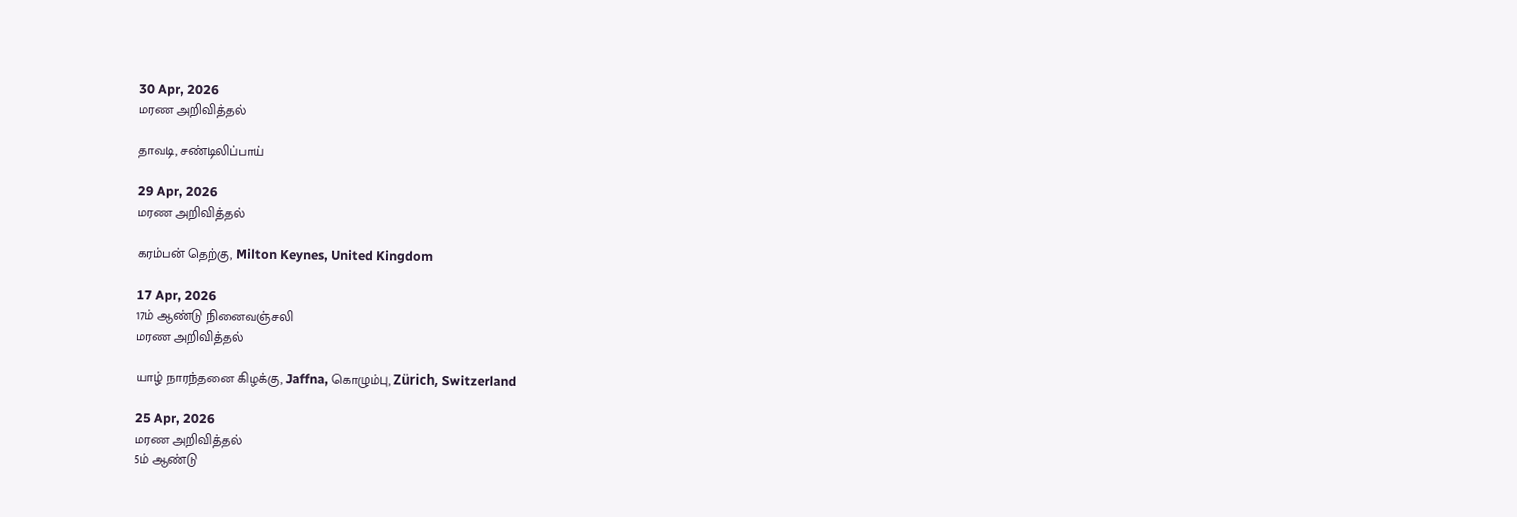30 Apr, 2026
மரண அறிவித்தல்

தாவடி, சண்டிலிப்பாய்

29 Apr, 2026
மரண அறிவித்தல்

கரம்பன் தெற்கு, Milton Keynes, United Kingdom

17 Apr, 2026
17ம் ஆண்டு நினைவஞ்சலி
மரண அறிவித்தல்

யாழ் நாரந்தனை கிழக்கு, Jaffna, கொழும்பு, Zürich, Switzerland

25 Apr, 2026
மரண அறிவித்தல்
5ம் ஆண்டு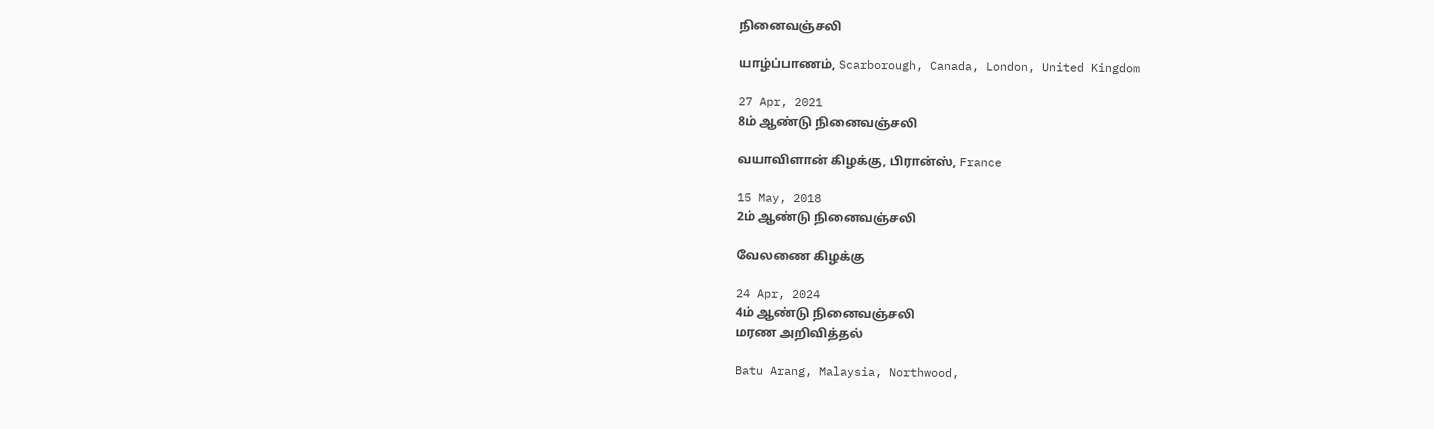நினைவஞ்சலி

யாழ்ப்பாணம், Scarborough, Canada, London, United Kingdom

27 Apr, 2021
8ம் ஆண்டு நினைவஞ்சலி

வயாவிளான் கிழக்கு, பிரான்ஸ், France

15 May, 2018
2ம் ஆண்டு நினைவஞ்சலி

வேலணை கிழக்கு

24 Apr, 2024
4ம் ஆண்டு நினைவஞ்சலி
மரண அறிவித்தல்

Batu Arang, Malaysia, Northwood,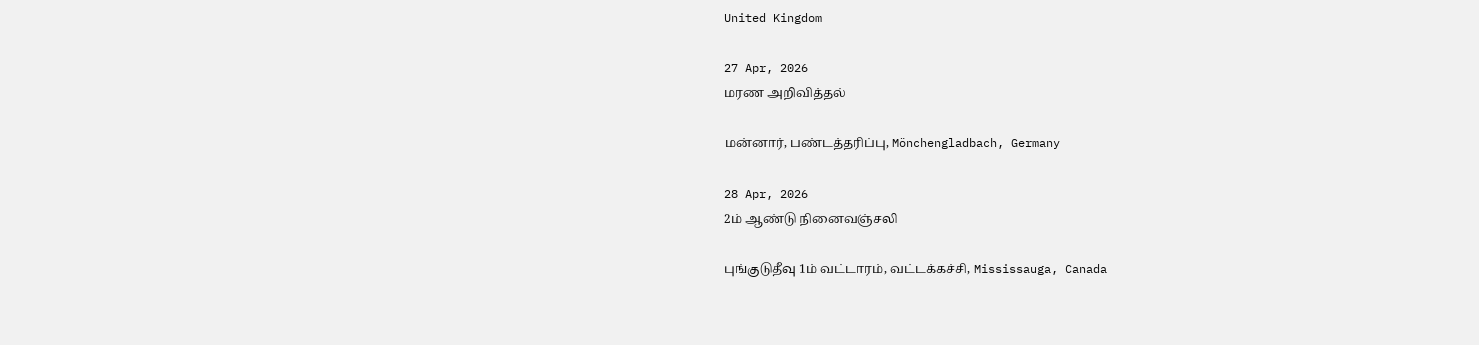United Kingdom

27 Apr, 2026
மரண அறிவித்தல்

மன்னார், பண்டத்தரிப்பு, Mönchengladbach, Germany

28 Apr, 2026
2ம் ஆண்டு நினைவஞ்சலி

புங்குடுதீவு 1ம் வட்டாரம், வட்டக்கச்சி, Mississauga, Canada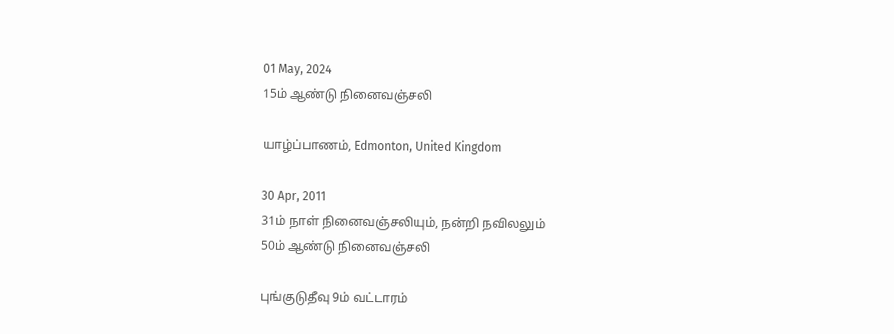01 May, 2024
15ம் ஆண்டு நினைவஞ்சலி

யாழ்ப்பாணம், Edmonton, United Kingdom

30 Apr, 2011
31ம் நாள் நினைவஞ்சலியும், நன்றி நவிலலும்
50ம் ஆண்டு நினைவஞ்சலி

புங்குடுதீவு 9ம் வட்டாரம்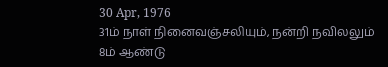30 Apr, 1976
31ம் நாள் நினைவஞ்சலியும், நன்றி நவிலலும்
8ம் ஆண்டு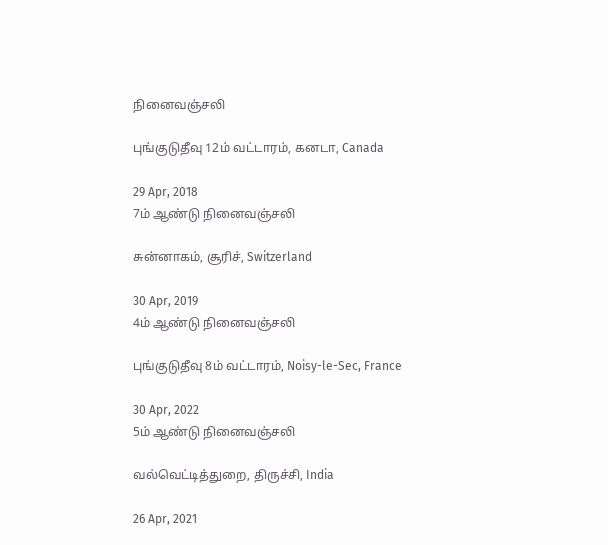நினைவஞ்சலி

புங்குடுதீவு 12ம் வட்டாரம், கனடா, Canada

29 Apr, 2018
7ம் ஆண்டு நினைவஞ்சலி

சுன்னாகம், சூரிச், Switzerland

30 Apr, 2019
4ம் ஆண்டு நினைவஞ்சலி

புங்குடுதீவு 8ம் வட்டாரம், Noisy-le-Sec, France

30 Apr, 2022
5ம் ஆண்டு நினைவஞ்சலி

வல்வெட்டித்துறை, திருச்சி, India

26 Apr, 2021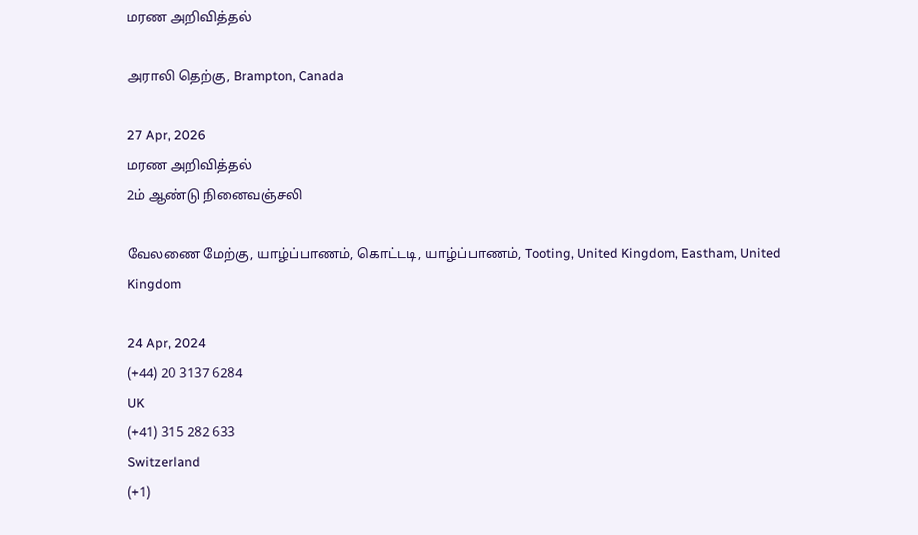மரண அறிவித்தல்

அராலி தெற்கு, Brampton, Canada

27 Apr, 2026
மரண அறிவித்தல்
2ம் ஆண்டு நினைவஞ்சலி

வேலணை மேற்கு, யாழ்ப்பாணம், கொட்டடி, யாழ்ப்பாணம், Tooting, United Kingdom, Eastham, United Kingdom

24 Apr, 2024
(+44) 20 3137 6284
UK
(+41) 315 282 633
Switzerland
(+1)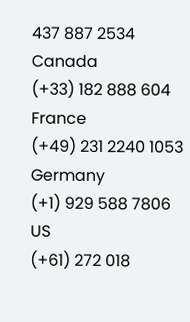437 887 2534
Canada
(+33) 182 888 604
France
(+49) 231 2240 1053
Germany
(+1) 929 588 7806
US
(+61) 272 018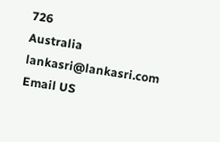726
Australia
lankasri@lankasri.com
Email US